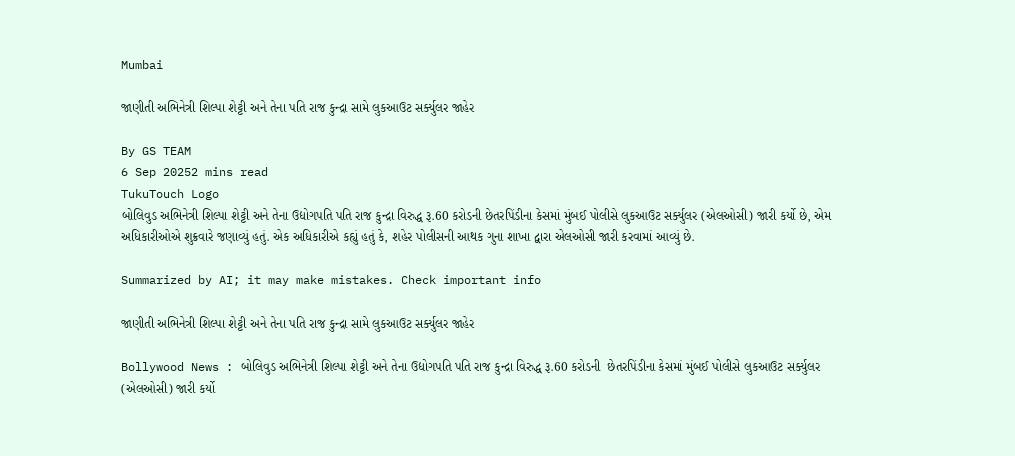Mumbai

જાણીતી અભિનેત્રી શિલ્પા શેટ્ટી અને તેના પતિ રાજ કુન્દ્રા સામે લુકઆઉટ સર્ક્યુલર જાહેર

By GS TEAM
6 Sep 20252 mins read
TukuTouch Logo
બોલિવુડ અભિનેત્રી શિલ્પા શેટ્ટી અને તેના ઉદ્યોગપતિ પતિ રાજ કુન્દ્રા વિરુદ્ધ રૂ.60 કરોડની છેતરપિંડીના કેસમાં મુંબઈ પોલીસે લુકઆઉટ સર્ક્યુલર (એલઓસી) જારી કર્યો છે, એમ અધિકારીઓએ શુક્રવારે જણાવ્યું હતું. એક અધિકારીએ કહ્યું હતું કે, શહેર પોલીસની આથક ગુના શાખા દ્વારા એલઓસી જારી કરવામાં આવ્યું છે.

Summarized by AI; it may make mistakes. Check important info

જાણીતી અભિનેત્રી શિલ્પા શેટ્ટી અને તેના પતિ રાજ કુન્દ્રા સામે લુકઆઉટ સર્ક્યુલર જાહેર

Bollywood News : બોલિવુડ અભિનેત્રી શિલ્પા શેટ્ટી અને તેના ઉદ્યોગપતિ પતિ રાજ કુન્દ્રા વિરુદ્ધ રૂ.60 કરોડની  છેતરપિંડીના કેસમાં મુંબઈ પોલીસે લુકઆઉટ સર્ક્યુલર (એલઓસી) જારી કર્યો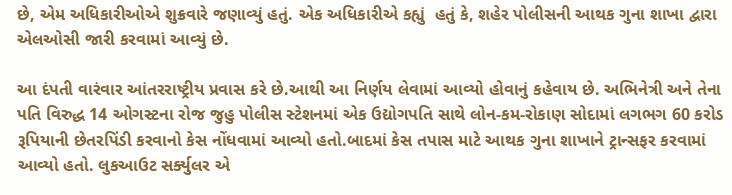છે, એમ અધિકારીઓએ શુક્રવારે જણાવ્યું હતું. એક અધિકારીએ કહ્યું  હતું કે, શહેર પોલીસની આથક ગુના શાખા દ્વારા એલઓસી જારી કરવામાં આવ્યું છે.

આ દંપતી વારંવાર આંતરરાષ્ટ્રીય પ્રવાસ કરે છે.આથી આ નિર્ણય લેવામાં આવ્યો હોવાનું કહેવાય છે. અભિનેત્રી અને તેના પતિ વિરુદ્ધ 14 ઓગસ્ટના રોજ જુહુ પોલીસ સ્ટેશનમાં એક ઉદ્યોગપતિ સાથે લોન-કમ-રોકાણ સોદામાં લગભગ 60 કરોડ રૂપિયાની છેતરપિંડી કરવાનો કેસ નોંધવામાં આવ્યો હતો.બાદમાં કેસ તપાસ માટે આથક ગુના શાખાને ટ્રાન્સફર કરવામાં આવ્યો હતો. લુકઆઉટ સર્ક્યુલર એ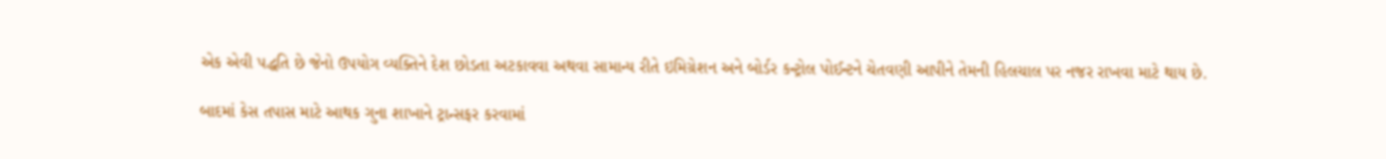એક એવી પદ્ધતિ છે જેનો ઉપયોગ વ્યક્તિને દેશ છોડતા અટકાવવા અથવા સામાન્ય રીતે ઇમિગ્રેશન અને બોર્ડર કન્ટ્રોલ પોઈન્ટને ચેતવણી આપીને તેમની હિલચાલ પર નજર રાખવા માટે થાય છે.

બાદમાં કેસ તપાસ માટે આથક ગુના શાખાને ટ્રાન્સફર કરવામાં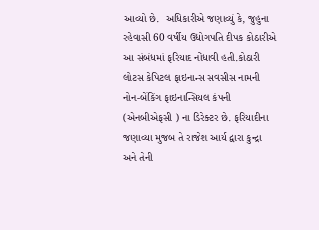આવ્યો છે.  અધિકારીએ જણાવ્યું કે, જુહુના રહેવાસી 60 વર્ષીય ઉદ્યોગપતિ દીપક કોઠારીએ આ સંબંધમાં ફરિયાદ નોંધાવી હતી.કોઠારી લોટસ કેપિટલ ફાઇનાન્સ સવસીસ નામની નોન-બેંકિંગ ફાઇનાન્સિયલ કંપની (એનબીએફસી ) ના ડિરેક્ટર છે. ફરિયાદીના જણાવ્યા મુજબ તે રાજેશ આર્ય દ્વારા કુન્દ્રા અને તેની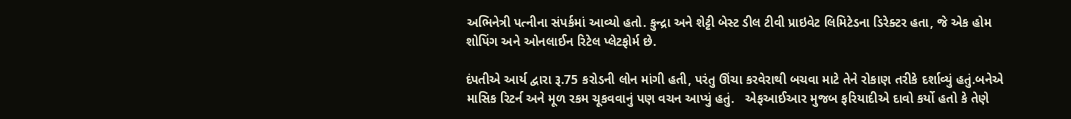અભિનેત્રી પત્નીના સંપર્કમાં આવ્યો હતો. કુન્દ્રા અને શેટ્ટી બેસ્ટ ડીલ ટીવી પ્રાઇવેટ લિમિટેડના ડિરેક્ટર હતા, જે એક હોમ શોપિંગ અને ઓનલાઈન રિટેલ પ્લેટફોર્મ છે.

દંપતીએ આર્ય દ્વારા રૂ.75 કરોડની લોન માંગી હતી, પરંતુ ઊંચા કરવેરાથી બચવા માટે તેને રોકાણ તરીકે દર્શાવ્યું હતું.બનેએ  માસિક રિટર્ન અને મૂળ રકમ ચૂકવવાનું પણ વચન આપ્યું હતું.   એફઆઈઆર મુજબ ફરિયાદીએ દાવો કર્યો હતો કે તેણે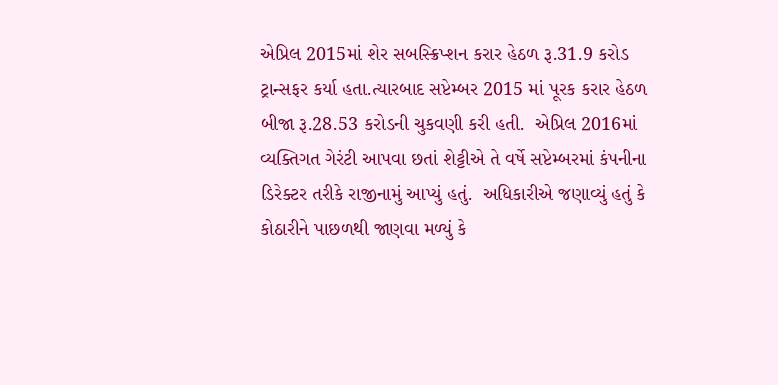એપ્રિલ 2015માં શેર સબસ્ક્રિપ્શન કરાર હેઠળ રૂ.31.9 કરોડ ટ્રાન્સફર કર્યા હતા.ત્યારબાદ સપ્ટેમ્બર 2015 માં પૂરક કરાર હેઠળ બીજા રૂ.28.53 કરોડની ચુકવણી કરી હતી.  એપ્રિલ 2016માં વ્યક્તિગત ગેરંટી આપવા છતાં શેટ્ટીએ તે વર્ષે સપ્ટેમ્બરમાં કંપનીના ડિરેક્ટર તરીકે રાજીનામું આપ્યું હતું.  અધિકારીએ જણાવ્યું હતું કે  કોઠારીને પાછળથી જાણવા મળ્યું કે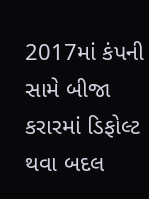2017માં કંપની સામે બીજા કરારમાં ડિફોલ્ટ થવા બદલ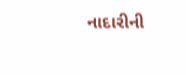નાદારીની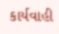કાર્યવાહી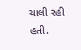ચાલી રહી હતી.